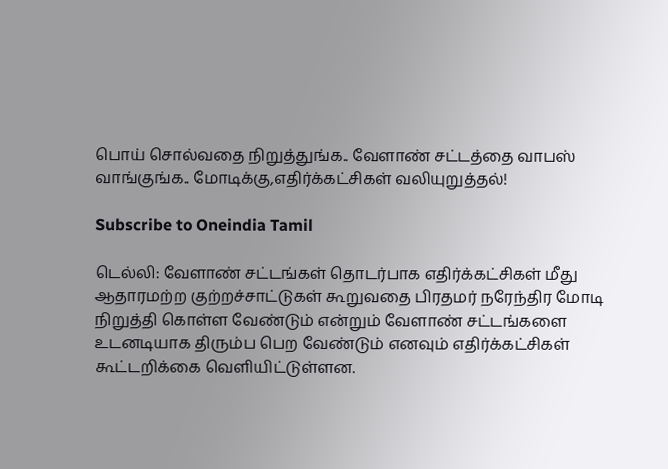பொய் சொல்வதை நிறுத்துங்க.. வேளாண் சட்டத்தை வாபஸ் வாங்குங்க.. மோடிக்கு,எதிர்க்கட்சிகள் வலியுறுத்தல்!

Subscribe to Oneindia Tamil

டெல்லி: வேளாண் சட்டங்கள் தொடர்பாக எதிர்க்கட்சிகள் மீது ஆதாரமற்ற குற்றச்சாட்டுகள் கூறுவதை பிரதமர் நரேந்திர மோடி நிறுத்தி கொள்ள வேண்டும் என்றும் வேளாண் சட்டங்களை உடனடியாக திரும்ப பெற வேண்டும் எனவும் எதிர்க்கட்சிகள் கூட்டறிக்கை வெளியிட்டுள்ளன.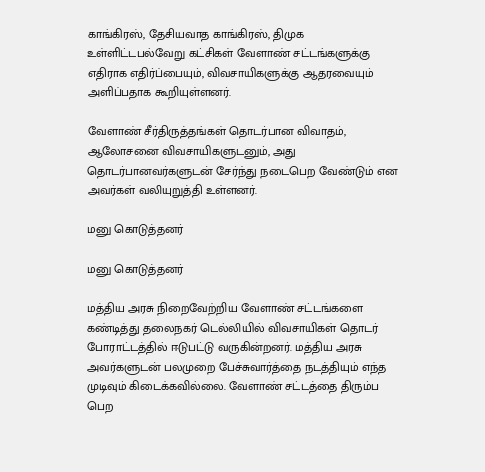காங்கிரஸ், தேசியவாத காங்கிரஸ், திமுக உள்ளிட்டபல்வேறு கட்சிகள் வேளாண் சட்டங்களுக்கு எதிராக எதிர்ப்பையும், விவசாயிகளுக்கு ஆதரவையும் அளிப்பதாக கூறியுள்ளனர்.

வேளாண் சீர்திருத்தங்கள் தொடர்பான விவாதம், ஆலோசனை விவசாயிகளுடனும், அது தொடர்பானவர்களுடன் சேர்ந்து நடைபெற வேண்டும் என அவர்கள் வலியுறுத்தி உள்ளனர்.

மனு கொடுத்தனர்

மனு கொடுத்தனர்

மத்திய அரசு நிறைவேற்றிய வேளாண் சட்டங்களை கண்டித்து தலைநகர் டெல்லியில் விவசாயிகள் தொடர் போராட்டத்தில் ஈடுபட்டு வருகின்றனர். மத்திய அரசு அவர்களுடன் பலமுறை பேச்சுவார்த்தை நடத்தியும் எந்த முடிவும் கிடைக்கவில்லை. வேளாண் சட்டத்தை திரும்ப பெற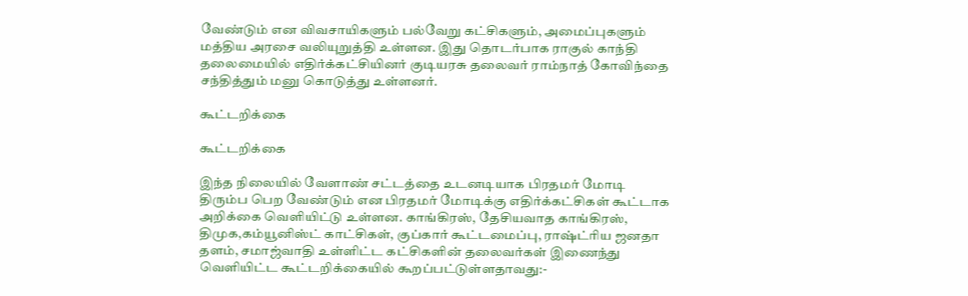வேண்டும் என விவசாயிகளும் பல்வேறு கட்சிகளும், அமைப்புகளும் மத்திய அரசை வலியுறுத்தி உள்ளன. இது தொடர்பாக ராகுல் காந்தி தலைமையில் எதிர்க்கட்சியினர் குடியரசு தலைவர் ராம்நாத் கோவிந்தை சந்தித்தும் மனு கொடுத்து உள்ளனர்.

கூட்டறிக்கை

கூட்டறிக்கை

இந்த நிலையில் வேளாண் சட்டத்தை உடனடியாக பிரதமர் மோடி திரும்ப பெற வேண்டும் என பிரதமர் மோடிக்கு எதிர்க்கட்சிகள் கூட்டாக அறிக்கை வெளியிட்டு உள்ளன. காங்கிரஸ், தேசியவாத காங்கிரஸ், திமுக,கம்யூனிஸ்ட் காட்சிகள், குப்கார் கூட்டமைப்பு, ராஷ்ட்ரிய ஜனதா தளம், சமாஜ்வாதி உள்ளிட்ட கட்சிகளின் தலைவர்கள் இணைந்து வெளியிட்ட கூட்டறிக்கையில் கூறப்பட்டுள்ளதாவது:-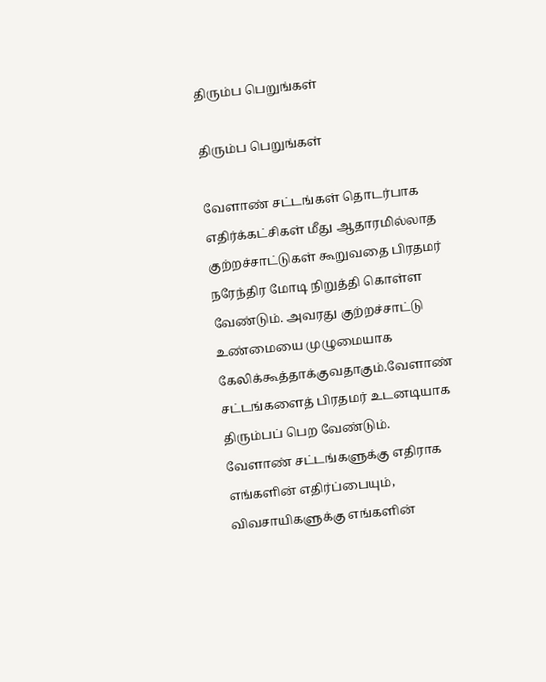திரும்ப பெறுங்கள்

திரும்ப பெறுங்கள்

வேளாண் சட்டங்கள் தொடர்பாக எதிர்க்கட்சிகள் மீது ஆதாரமில்லாத குற்றச்சாட்டுகள் கூறுவதை பிரதமர் நரேந்திர மோடி நிறுத்தி கொள்ள வேண்டும். அவரது குற்றச்சாட்டு உண்மையை முழுமையாக கேலிக்கூத்தாக்குவதாகும்.வேளாண் சட்டங்களைத் பிரதமர் உடனடியாக திரும்பப் பெற வேண்டும். வேளாண் சட்டங்களுக்கு எதிராக எங்களின் எதிர்ப்பையும், விவசாயிகளுக்கு எங்களின்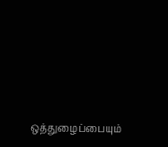ஒத்துழைப்பையும்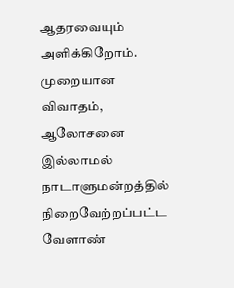ஆதரவையும் அளிக்கிறோம். முறையான விவாதம், ஆலோசனை இல்லாமல் நாடாளுமன்றத்தில் நிறைவேற்றப்பட்ட வேளாண்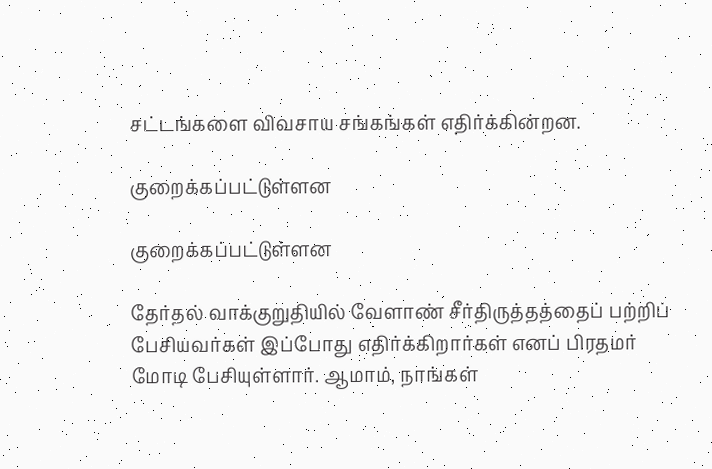சட்டங்களை விவசாய சங்கங்கள் எதிர்க்கின்றன.

குறைக்கப்பட்டுள்ளன

குறைக்கப்பட்டுள்ளன

தேர்தல் வாக்குறுதியில் வேளாண் சீர்திருத்தத்தைப் பற்றிப் பேசியவர்கள் இப்போது எதிர்க்கிறார்கள் எனப் பிரதமர் மோடி பேசியுள்ளார். ஆமாம், நாங்கள்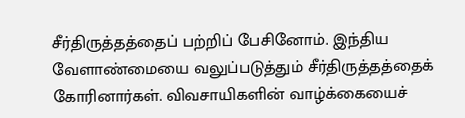சீர்திருத்தத்தைப் பற்றிப் பேசினோம். இந்திய வேளாண்மையை வலுப்படுத்தும் சீர்திருத்தத்தைக் கோரினார்கள். விவசாயிகளின் வாழ்க்கையைச்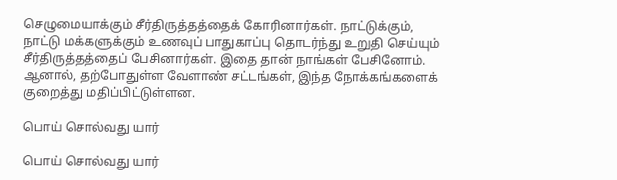செழுமையாக்கும் சீர்திருத்தத்தைக் கோரினார்கள். நாட்டுக்கும், நாட்டு மக்களுக்கும் உணவுப் பாதுகாப்பு தொடர்ந்து உறுதி செய்யும் சீர்திருத்தத்தைப் பேசினார்கள். இதை தான் நாங்கள் பேசினோம். ஆனால், தற்போதுள்ள வேளாண் சட்டங்கள், இந்த நோக்கங்களைக் குறைத்து மதிப்பிட்டுள்ளன.

பொய் சொல்வது யார்

பொய் சொல்வது யார்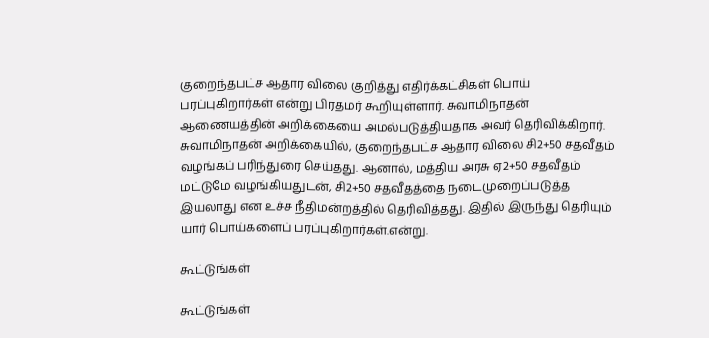குறைந்தபட்ச ஆதார விலை குறித்து எதிர்க்கட்சிகள் பொய் பரப்புகிறார்கள் என்று பிரதமர் கூறியுள்ளார். சுவாமிநாதன் ஆணையத்தின் அறிக்கையை அமல்படுத்தியதாக அவர் தெரிவிக்கிறார். சுவாமிநாதன் அறிக்கையில், குறைந்தபட்ச ஆதார விலை சி2+50 சதவீதம் வழங்கப் பரிந்துரை செய்தது. ஆனால், மத்திய அரசு ஏ2+50 சதவீதம் மட்டுமே வழங்கியதுடன், சி2+50 சதவீதத்தை நடைமுறைப்படுத்த இயலாது என உச்ச நீதிமன்றத்தில் தெரிவித்தது. இதில் இருந்து தெரியும் யார் பொய்களைப் பரப்புகிறார்கள்.என்று.

கூட்டுங்கள்

கூட்டுங்கள்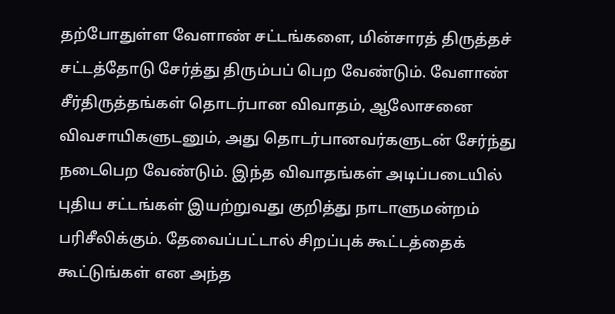தற்போதுள்ள வேளாண் சட்டங்களை, மின்சாரத் திருத்தச் சட்டத்தோடு சேர்த்து திரும்பப் பெற வேண்டும். வேளாண் சீர்திருத்தங்கள் தொடர்பான விவாதம், ஆலோசனை விவசாயிகளுடனும், அது தொடர்பானவர்களுடன் சேர்ந்து நடைபெற வேண்டும். இந்த விவாதங்கள் அடிப்படையில் புதிய சட்டங்கள் இயற்றுவது குறித்து நாடாளுமன்றம் பரிசீலிக்கும். தேவைப்பட்டால் சிறப்புக் கூட்டத்தைக் கூட்டுங்கள் என அந்த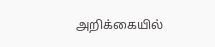அறிக்கையில்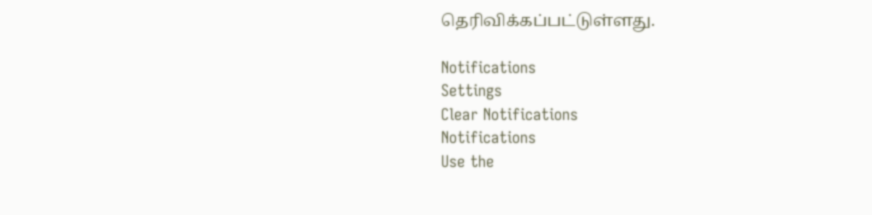தெரிவிக்கப்பட்டுள்ளது.

Notifications
Settings
Clear Notifications
Notifications
Use the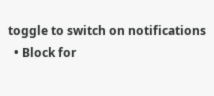toggle to switch on notifications
  • Block for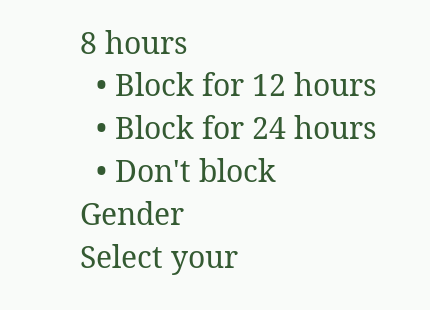8 hours
  • Block for 12 hours
  • Block for 24 hours
  • Don't block
Gender
Select your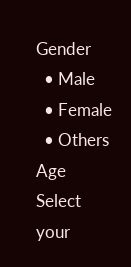Gender
  • Male
  • Female
  • Others
Age
Select your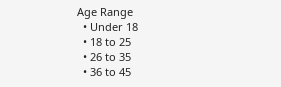Age Range
  • Under 18
  • 18 to 25
  • 26 to 35
  • 36 to 45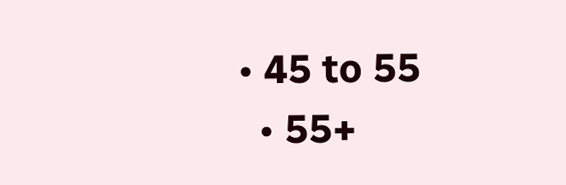• 45 to 55
  • 55+